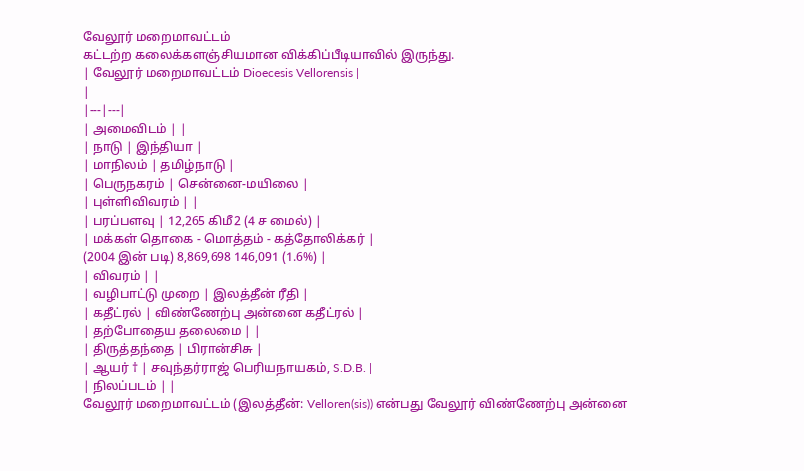வேலூர் மறைமாவட்டம்
கட்டற்ற கலைக்களஞ்சியமான விக்கிப்பீடியாவில் இருந்து.
| வேலூர் மறைமாவட்டம் Dioecesis Vellorensis |
|
|---|---|
| அமைவிடம் | |
| நாடு | இந்தியா |
| மாநிலம் | தமிழ்நாடு |
| பெருநகரம் | சென்னை-மயிலை |
| புள்ளிவிவரம் | |
| பரப்பளவு | 12,265 கிமீ2 (4 ச மைல்) |
| மக்கள் தொகை - மொத்தம் - கத்தோலிக்கர் |
(2004 இன் படி) 8,869,698 146,091 (1.6%) |
| விவரம் | |
| வழிபாட்டு முறை | இலத்தீன் ரீதி |
| கதீட்ரல் | விண்ணேற்பு அன்னை கதீட்ரல் |
| தற்போதைய தலைமை | |
| திருத்தந்தை | பிரான்சிசு |
| ஆயர் † | சவுந்தர்ராஜ் பெரியநாயகம், S.D.B. |
| நிலப்படம் | |
வேலூர் மறைமாவட்டம் (இலத்தீன்: Velloren(sis)) என்பது வேலூர் விண்ணேற்பு அன்னை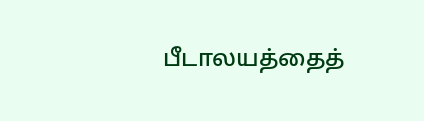பீடாலயத்தைத்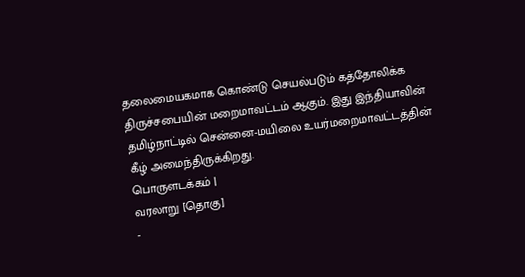தலைமையகமாக கொண்டு செயல்படும் கத்தோலிக்க திருச்சபையின் மறைமாவட்டம் ஆகும். இது இந்தியாவின் தமிழ்நாட்டில் சென்னை-மயிலை உயர்மறைமாவட்டத்தின் கீழ் அமைந்திருக்கிறது.
பொருளடக்கம் |
வரலாறு [தொகு]
-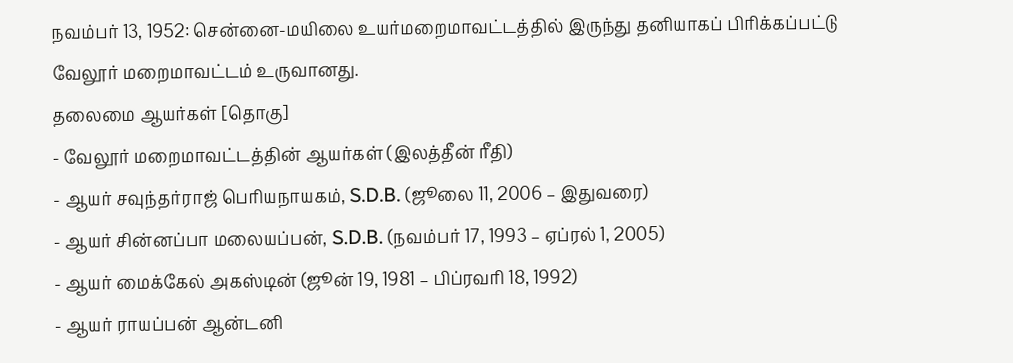நவம்பர் 13, 1952: சென்னை-மயிலை உயர்மறைமாவட்டத்தில் இருந்து தனியாகப் பிரிக்கப்பட்டு வேலூர் மறைமாவட்டம் உருவானது.
தலைமை ஆயர்கள் [தொகு]
- வேலூர் மறைமாவட்டத்தின் ஆயர்கள் (இலத்தீன் ரீதி)
- ஆயர் சவுந்தர்ராஜ் பெரியநாயகம், S.D.B. (ஜூலை 11, 2006 – இதுவரை)
- ஆயர் சின்னப்பா மலையப்பன், S.D.B. (நவம்பர் 17, 1993 – ஏப்ரல் 1, 2005)
- ஆயர் மைக்கேல் அகஸ்டின் (ஜூன் 19, 1981 – பிப்ரவரி 18, 1992)
- ஆயர் ராயப்பன் ஆன்டனி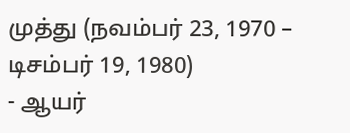முத்து (நவம்பர் 23, 1970 – டிசம்பர் 19, 1980)
- ஆயர்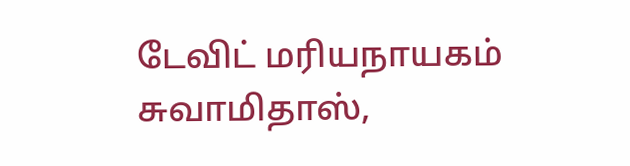டேவிட் மரியநாயகம் சுவாமிதாஸ்,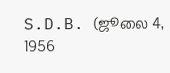S.D.B. (ஜூலை 4, 1956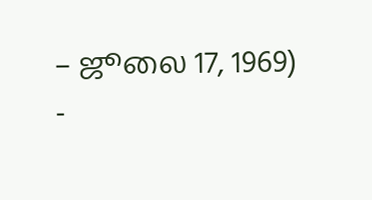– ஜூலை 17, 1969)
-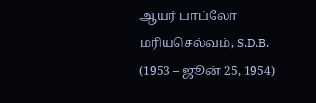ஆயர் பாப்லோ மரியசெல்வம், S.D.B. (1953 – ஜூன் 25, 1954)